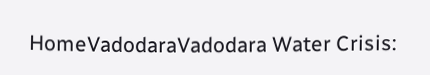HomeVadodaraVadodara Water Crisis: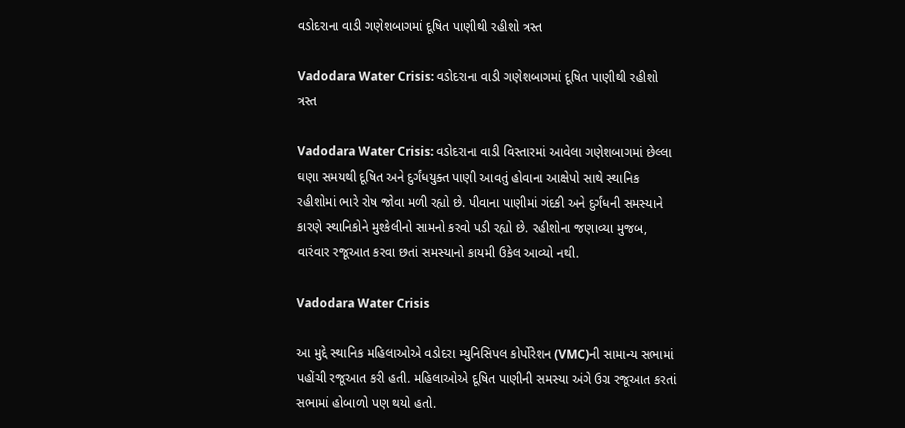વડોદરાના વાડી ગણેશબાગમાં દૂષિત પાણીથી રહીશો ત્રસ્ત

Vadodara Water Crisis: વડોદરાના વાડી ગણેશબાગમાં દૂષિત પાણીથી રહીશો ત્રસ્ત

Vadodara Water Crisis: વડોદરાના વાડી વિસ્તારમાં આવેલા ગણેશબાગમાં છેલ્લા ઘણા સમયથી દૂષિત અને દુર્ગંધયુક્ત પાણી આવતું હોવાના આક્ષેપો સાથે સ્થાનિક રહીશોમાં ભારે રોષ જોવા મળી રહ્યો છે. પીવાના પાણીમાં ગંદકી અને દુર્ગંધની સમસ્યાને કારણે સ્થાનિકોને મુશ્કેલીનો સામનો કરવો પડી રહ્યો છે. રહીશોના જણાવ્યા મુજબ, વારંવાર રજૂઆત કરવા છતાં સમસ્યાનો કાયમી ઉકેલ આવ્યો નથી.

Vadodara Water Crisis

આ મુદ્દે સ્થાનિક મહિલાઓએ વડોદરા મ્યુનિસિપલ કોર્પોરેશન (VMC)ની સામાન્ય સભામાં પહોંચી રજૂઆત કરી હતી. મહિલાઓએ દૂષિત પાણીની સમસ્યા અંગે ઉગ્ર રજૂઆત કરતાં સભામાં હોબાળો પણ થયો હતો.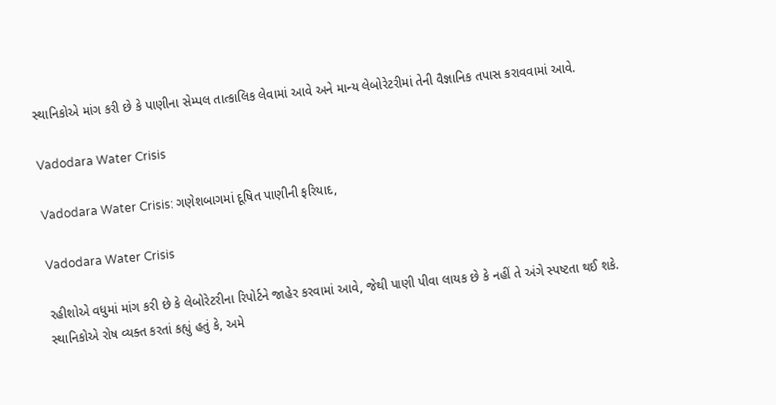સ્થાનિકોએ માંગ કરી છે કે પાણીના સેમ્પલ તાત્કાલિક લેવામાં આવે અને માન્ય લેબોરેટરીમાં તેની વૈજ્ઞાનિક તપાસ કરાવવામાં આવે.

Vadodara Water Crisis

Vadodara Water Crisis: ગણેશબાગમાં દૂષિત પાણીની ફરિયાદ,

Vadodara Water Crisis

રહીશોએ વધુમાં માંગ કરી છે કે લેબોરેટરીના રિપોર્ટને જાહેર કરવામાં આવે, જેથી પાણી પીવા લાયક છે કે નહીં તે અંગે સ્પષ્ટતા થઈ શકે. સ્થાનિકોએ રોષ વ્યક્ત કરતાં કહ્યું હતું કે, અમે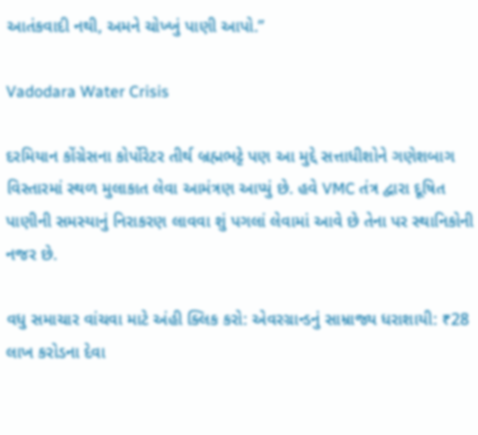આતંકવાદી નથી, અમને ચોખ્ખું પાણી આપો.”

Vadodara Water Crisis

દરમિયાન કોંગ્રેસના કોર્પોરેટર તીર્થ બ્રહ્મભટ્ટે પણ આ મુદ્દે સત્તાધીશોને ગણેશબાગ વિસ્તારમાં સ્થળ મુલાકાત લેવા આમંત્રણ આપ્યું છે. હવે VMC તંત્ર દ્વારા દૂષિત પાણીની સમસ્યાનું નિરાકરણ લાવવા શું પગલાં લેવામાં આવે છે તેના પર સ્થાનિકોની નજર છે.

વધુ સમાચાર વાંચવા માટે અંહી ક્લિક કરો: એવરગ્રાન્ડનું સામ્રાજ્ય ધરાશાયી: ₹28 લાખ કરોડના દેવા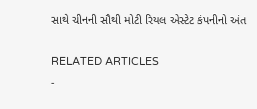સાથે ચીનની સૌથી મોટી રિયલ એસ્ટેટ કંપનીનો અંત

RELATED ARTICLES
-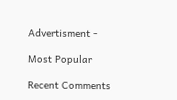Advertisment -

Most Popular

Recent Comments